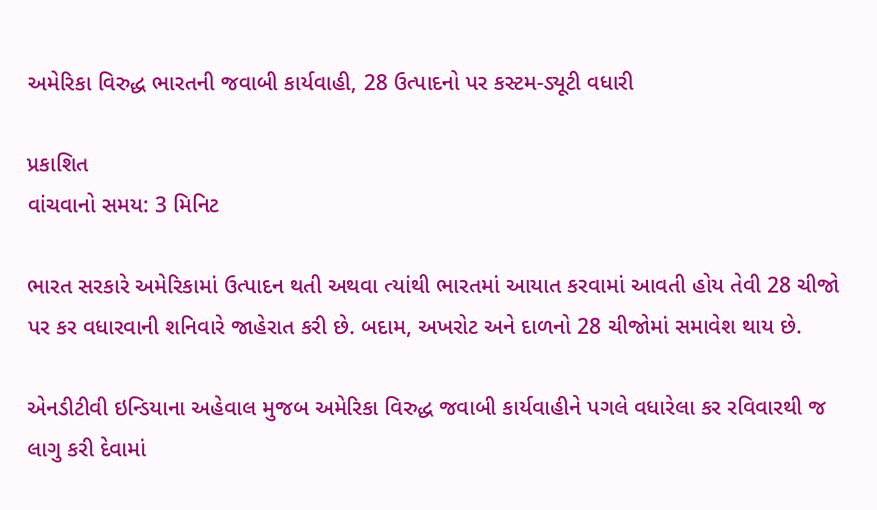અમેરિકા વિરુદ્ધ ભારતની જવાબી કાર્યવાહી, 28 ઉત્પાદનો પર કસ્ટમ-ડ્યૂટી વધારી

પ્રકાશિત
વાંચવાનો સમય: 3 મિનિટ

ભારત સરકારે અમેરિકામાં ઉત્પાદન થતી અથવા ત્યાંથી ભારતમાં આયાત કરવામાં આવતી હોય તેવી 28 ચીજો પર કર વધારવાની શનિવારે જાહેરાત કરી છે. બદામ, અખરોટ અને દાળનો 28 ચીજોમાં સમાવેશ થાય છે.

એનડીટીવી ઇન્ડિયાના અહેવાલ મુજબ અમેરિકા વિરુદ્ધ જવાબી કાર્યવાહીને પગલે વધારેલા કર રવિવારથી જ લાગુ કરી દેવામાં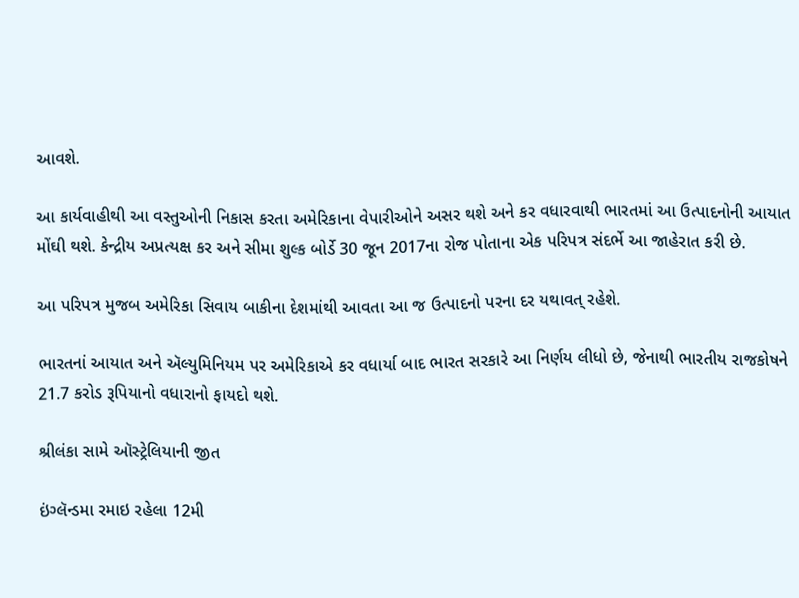આવશે.

આ કાર્યવાહીથી આ વસ્તુઓની નિકાસ કરતા અમેરિકાના વેપારીઓને અસર થશે અને કર વધારવાથી ભારતમાં આ ઉત્પાદનોની આયાત મોંઘી થશે. કેન્દ્રીય અપ્રત્યક્ષ કર અને સીમા શુલ્ક બોર્ડે 30 જૂન 2017ના રોજ પોતાના એક પરિપત્ર સંદર્ભે આ જાહેરાત કરી છે.

આ પરિપત્ર મુજબ અમેરિકા સિવાય બાકીના દેશમાંથી આવતા આ જ ઉત્પાદનો પરના દર યથાવત્ રહેશે.

ભારતનાં આયાત અને ઍલ્યુમિનિયમ પર અમેરિકાએ કર વધાર્યા બાદ ભારત સરકારે આ નિર્ણય લીધો છે, જેનાથી ભારતીય રાજકોષને 21.7 કરોડ રૂપિયાનો વધારાનો ફાયદો થશે.

શ્રીલંકા સામે ઑસ્ટ્રેલિયાની જીત

ઇંગ્લૅન્ડમા રમાઇ રહેલા 12મી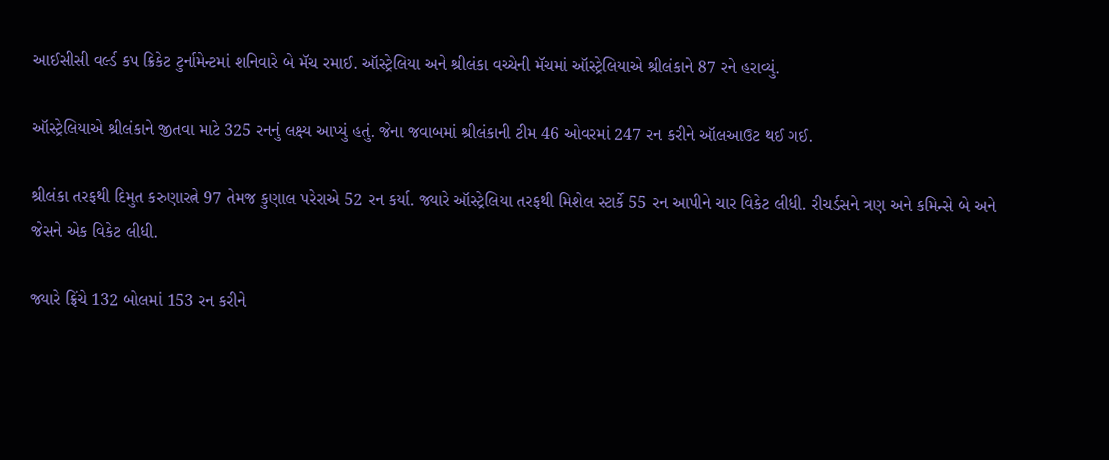આઈસીસી વર્લ્ડ કપ ક્રિકેટ ટુર્નામેન્ટમાં શનિવારે બે મૅચ રમાઈ. ઑસ્ટ્રેલિયા અને શ્રીલંકા વચ્ચેની મૅચમાં ઑસ્ટ્રેલિયાએ શ્રીલંકાને 87 રને હરાવ્યું.

ઑસ્ટ્રેલિયાએ શ્રીલંકાને જીતવા માટે 325 રનનું લક્ષ્ય આપ્યું હતું. જેના જવાબમાં શ્રીલંકાની ટીમ 46 ઓવરમાં 247 રન કરીને ઑલઆઉટ થઈ ગઈ.

શ્રીલંકા તરફથી દિમુત કરુણારત્ને 97 તેમજ કુણાલ પરેરાએ 52 રન કર્યા. જ્યારે ઑસ્ટ્રેલિયા તરફથી મિશેલ સ્ટાર્કે 55 રન આપીને ચાર વિકેટ લીધી. રીચર્ડસને ત્રણ અને કમિન્સે બે અને જેસને એક વિકેટ લીધી.

જ્યારે ફ્રિંચે 132 બોલમાં 153 રન કરીને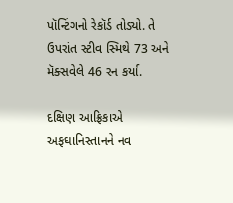પૉન્ટિંગનો રેકૉર્ડ તોડ્યો. તે ઉપરાંત સ્ટીવ સ્મિથે 73 અને મૅક્સવેલે 46 રન કર્યા.

દક્ષિણ આફ્રિકાએ અફઘાનિસ્તાનને નવ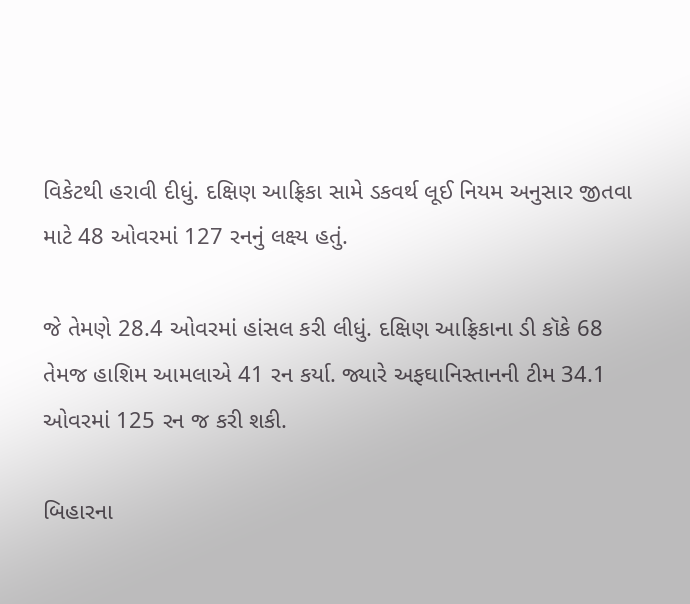વિકેટથી હરાવી દીધું. દક્ષિણ આફ્રિકા સામે ડકવર્થ લૂઈ નિયમ અનુસાર જીતવા માટે 48 ઓવરમાં 127 રનનું લક્ષ્ય હતું.

જે તેમણે 28.4 ઓવરમાં હાંસલ કરી લીધું. દક્ષિણ આફ્રિકાના ડી કૉકે 68 તેમજ હાશિમ આમલાએ 41 રન કર્યા. જ્યારે અફઘાનિસ્તાનની ટીમ 34.1 ઓવરમાં 125 રન જ કરી શકી.

બિહારના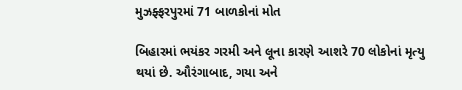મુઝફ્ફરપુરમાં 71 બાળકોનાં મોત

બિહારમાં ભયંકર ગરમી અને લૂના કારણે આશરે 70 લોકોનાં મૃત્યુ થયાં છે. ઔરંગાબાદ, ગયા અને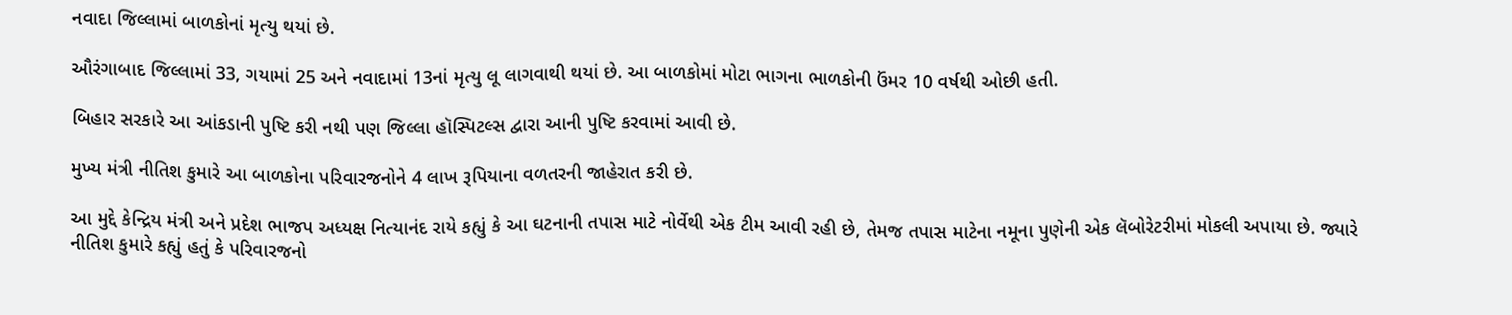નવાદા જિલ્લામાં બાળકોનાં મૃત્યુ થયાં છે.

ઔરંગાબાદ જિલ્લામાં 33, ગયામાં 25 અને નવાદામાં 13નાં મૃત્યુ લૂ લાગવાથી થયાં છે. આ બાળકોમાં મોટા ભાગના ભાળકોની ઉંમર 10 વર્ષથી ઓછી હતી.

બિહાર સરકારે આ આંકડાની પુષ્ટિ કરી નથી પણ જિલ્લા હૉસ્પિટલ્સ દ્વારા આની પુષ્ટિ કરવામાં આવી છે.

મુખ્ય મંત્રી નીતિશ કુમારે આ બાળકોના પરિવારજનોને 4 લાખ રૂપિયાના વળતરની જાહેરાત કરી છે.

આ મુદ્દે કેન્દ્રિય મંત્રી અને પ્રદેશ ભાજપ અધ્યક્ષ નિત્યાનંદ રાયે કહ્યું કે આ ઘટનાની તપાસ માટે નોર્વેથી એક ટીમ આવી રહી છે, તેમજ તપાસ માટેના નમૂના પુણેની એક લૅબોરેટરીમાં મોકલી અપાયા છે. જ્યારે નીતિશ કુમારે કહ્યું હતું કે પરિવારજનો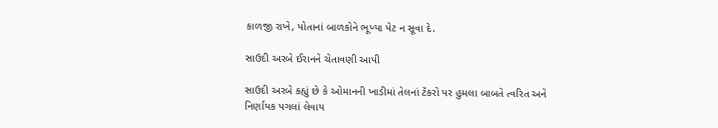કાળજી રાખે, પોતાનાં બાળકોને ભૂખ્યા પેટ ન સૂવા દે.

સાઉદી અરબે ઈરાનને ચેતાવણી આપી

સાઉદી અરબે કહ્યું છે કે ઓમાનની ખાડીમાં તેલનાં ટૅંકરો પર હુમલા બાબતે ત્વરિત અને નિર્ણાયક પગલાં લેવાય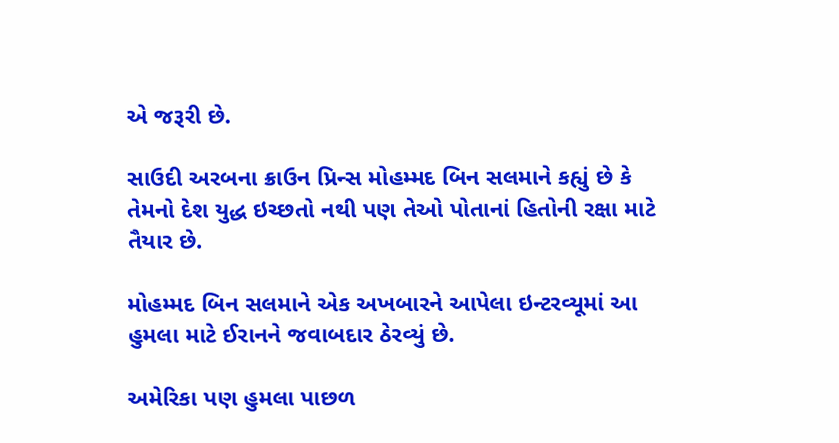એ જરૂરી છે.

સાઉદી અરબના ક્રાઉન પ્રિન્સ મોહમ્મદ બિન સલમાને કહ્યું છે કે તેમનો દેશ યુદ્ધ ઇચ્છતો નથી પણ તેઓ પોતાનાં હિતોની રક્ષા માટે તૈયાર છે.

મોહમ્મદ બિન સલમાને એક અખબારને આપેલા ઇન્ટરવ્યૂમાં આ હુમલા માટે ઈરાનને જવાબદાર ઠેરવ્યું છે.

અમેરિકા પણ હુમલા પાછળ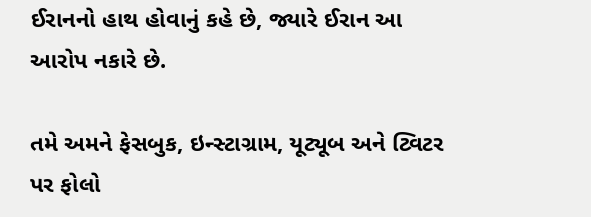ઈરાનનો હાથ હોવાનું કહે છે, જ્યારે ઈરાન આ આરોપ નકારે છે.

તમે અમને ફેસબુક, ઇન્સ્ટાગ્રામ, યૂટ્યૂબ અને ટ્વિટર પર ફોલો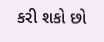કરી શકો છો